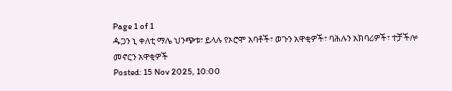Page 1 of 1
ዹጋን ኒ ቀለቲ ማሌ ህንጭቱ፣ ይላሉ የኦሮሞ አባቶች፣ ወጉን አዋቂዎች፣ ባሕሉን አክባሪዎች፣ ተቻችሎ መኖርን አዋቂዎች
Posted: 15 Nov 2025, 10:00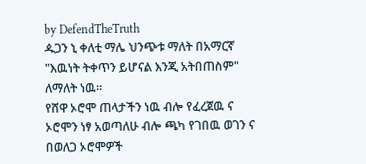by DefendTheTruth
ዹጋን ኒ ቀለቲ ማሌ ህንጭቱ ማለት በአማርኛ "እዉነት ትቀጥን ይሆናል እንጂ አትበጠስም" ለማለት ነዉ።
የሸዋ ኦሮሞ ጠላታችን ነዉ ብሎ የፈረጀዉ ና ኦሮሞን ነፃ አወጣለሁ ብሎ ጫካ የገበዉ ወገን ና በወለጋ ኦሮሞዎች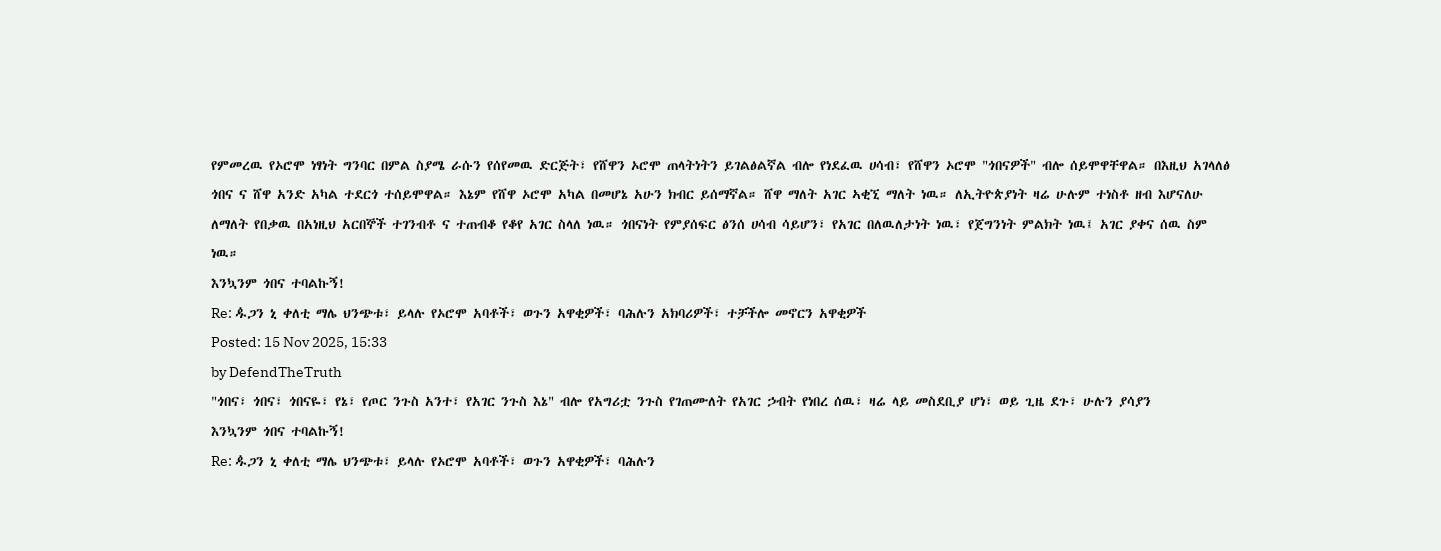የምመረዉ የኦሮሞ ነፃነት ግንባር በምል ስያሜ ራሱን የሰየመዉ ድርጅት፣ የሸዋን ኦሮሞ ጠላትነትን ይገልፅልኛል ብሎ የነደፈዉ ሀሳብ፣ የሸዋን ኦሮሞ "ጎበናዎች" ብሎ ሰይሞዋቸዋል። በእዚህ አገላለፅ ጎበና ና ሸዋ አንድ አካል ተደርጎ ተሰይሞዋል። እኔም የሸዋ ኦሮሞ አካል በመሆኔ አሁን ክብር ይሰማኛል። ሸዋ ማለት አገር ኣቂኚ ማለት ነዉ። ለኢትዮጵያነት ዛሬ ሁሉም ተነስቶ ዘብ እሆናለሁ ለማለት የበቃዉ በአነዚህ አርበኞች ተገንብቶ ና ተጠብቆ የቆየ አገር ስላለ ነዉ። ጎበናነት የምያሰፍር ፅንሰ ሀሳብ ሳይሆን፣ የአገር በለዉለታነት ነዉ፣ የጀግንነት ምልክት ነዉ፤ አገር ያቀና ሰዉ ስም ነዉ።
እንኳንም ጎበና ተባልኩኝ!
Re: ዹጋን ኒ ቀለቲ ማሌ ህንጭቱ፣ ይላሉ የኦሮሞ አባቶች፣ ወጉን አዋቂዎች፣ ባሕሉን አክባሪዎች፣ ተቻችሎ መኖርን አዋቂዎች
Posted: 15 Nov 2025, 15:33
by DefendTheTruth
"ጎበና፣ ጎበና፣ ጎበናዬ፣ የኔ፣ የጦር ንጉስ አንተ፣ የአገር ንጉስ እኔ" ብሎ የአግሪቷ ንጉስ የገጠሙለት የአገር ኃብት የነበረ ሰዉ፣ ዛሬ ላይ መስደቢያ ሆነ፣ ወይ ጊዜ ደጉ፣ ሁሉን ያሳያን
እንኳንም ጎበና ተባልኩኝ!
Re: ዹጋን ኒ ቀለቲ ማሌ ህንጭቱ፣ ይላሉ የኦሮሞ አባቶች፣ ወጉን አዋቂዎች፣ ባሕሉን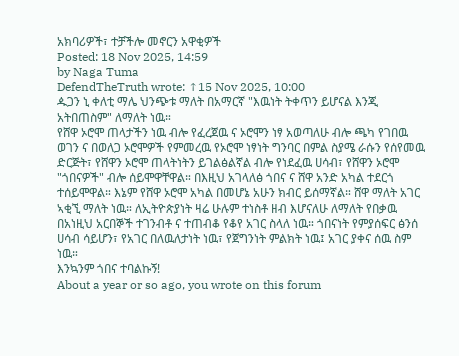አክባሪዎች፣ ተቻችሎ መኖርን አዋቂዎች
Posted: 18 Nov 2025, 14:59
by Naga Tuma
DefendTheTruth wrote: ↑15 Nov 2025, 10:00
ዹጋን ኒ ቀለቲ ማሌ ህንጭቱ ማለት በአማርኛ "እዉነት ትቀጥን ይሆናል እንጂ አትበጠስም" ለማለት ነዉ።
የሸዋ ኦሮሞ ጠላታችን ነዉ ብሎ የፈረጀዉ ና ኦሮሞን ነፃ አወጣለሁ ብሎ ጫካ የገበዉ ወገን ና በወለጋ ኦሮሞዎች የምመረዉ የኦሮሞ ነፃነት ግንባር በምል ስያሜ ራሱን የሰየመዉ ድርጅት፣ የሸዋን ኦሮሞ ጠላትነትን ይገልፅልኛል ብሎ የነደፈዉ ሀሳብ፣ የሸዋን ኦሮሞ "ጎበናዎች" ብሎ ሰይሞዋቸዋል። በእዚህ አገላለፅ ጎበና ና ሸዋ አንድ አካል ተደርጎ ተሰይሞዋል። እኔም የሸዋ ኦሮሞ አካል በመሆኔ አሁን ክብር ይሰማኛል። ሸዋ ማለት አገር ኣቂኚ ማለት ነዉ። ለኢትዮጵያነት ዛሬ ሁሉም ተነስቶ ዘብ እሆናለሁ ለማለት የበቃዉ በአነዚህ አርበኞች ተገንብቶ ና ተጠብቆ የቆየ አገር ስላለ ነዉ። ጎበናነት የምያሰፍር ፅንሰ ሀሳብ ሳይሆን፣ የአገር በለዉለታነት ነዉ፣ የጀግንነት ምልክት ነዉ፤ አገር ያቀና ሰዉ ስም ነዉ።
እንኳንም ጎበና ተባልኩኝ!
About a year or so ago, you wrote on this forum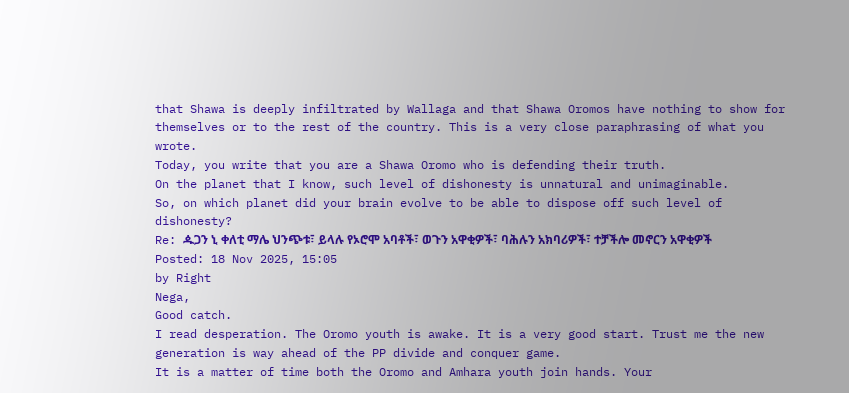that Shawa is deeply infiltrated by Wallaga and that Shawa Oromos have nothing to show for themselves or to the rest of the country. This is a very close paraphrasing of what you wrote.
Today, you write that you are a Shawa Oromo who is defending their truth.
On the planet that I know, such level of dishonesty is unnatural and unimaginable.
So, on which planet did your brain evolve to be able to dispose off such level of dishonesty?
Re: ዹጋን ኒ ቀለቲ ማሌ ህንጭቱ፣ ይላሉ የኦሮሞ አባቶች፣ ወጉን አዋቂዎች፣ ባሕሉን አክባሪዎች፣ ተቻችሎ መኖርን አዋቂዎች
Posted: 18 Nov 2025, 15:05
by Right
Nega,
Good catch.
I read desperation. The Oromo youth is awake. It is a very good start. Trust me the new generation is way ahead of the PP divide and conquer game.
It is a matter of time both the Oromo and Amhara youth join hands. Your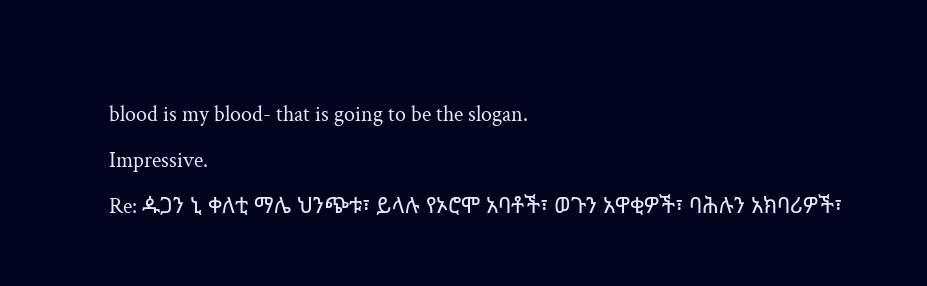blood is my blood- that is going to be the slogan.
Impressive.
Re: ዹጋን ኒ ቀለቲ ማሌ ህንጭቱ፣ ይላሉ የኦሮሞ አባቶች፣ ወጉን አዋቂዎች፣ ባሕሉን አክባሪዎች፣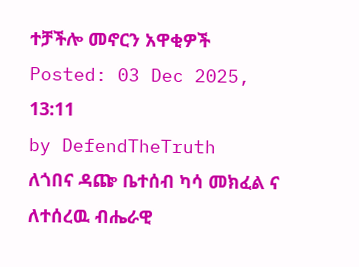ተቻችሎ መኖርን አዋቂዎች
Posted: 03 Dec 2025, 13:11
by DefendTheTruth
ለጎበና ዳጬ ቤተሰብ ካሳ መክፈል ና ለተሰረዉ ብሔራዊ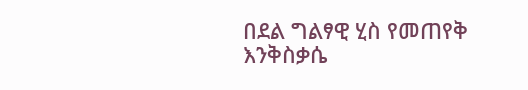በደል ግልፃዊ ሂስ የመጠየቅ እንቅስቃሴ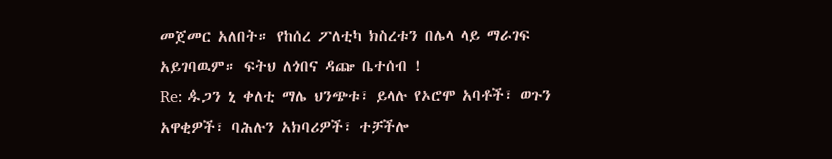መጀመር አለበት። የከሰረ ፖለቲካ ክስረቱን በሌላ ላይ ማራገፍ አይገባዉም። ፍትህ ለጎበና ዳጬ ቤተሰብ !
Re: ዹጋን ኒ ቀለቲ ማሌ ህንጭቱ፣ ይላሉ የኦሮሞ አባቶች፣ ወጉን አዋቂዎች፣ ባሕሉን አክባሪዎች፣ ተቻችሎ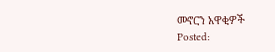መኖርን አዋቂዎች
Posted: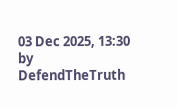03 Dec 2025, 13:30
by DefendTheTruth